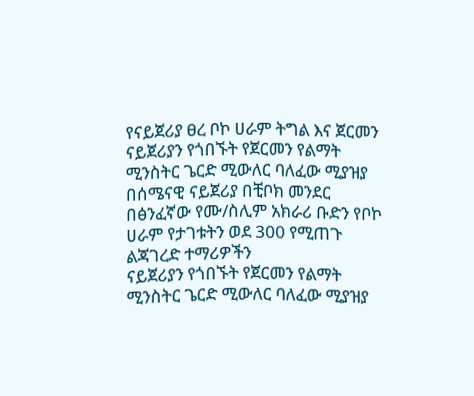የናይጀሪያ ፀረ ቦኮ ሀራም ትግል እና ጀርመን
ናይጀሪያን የጎበኙት የጀርመን የልማት ሚንስትር ጌርድ ሚውለር ባለፈው ሚያዝያ በሰሜናዊ ናይጀሪያ በቺቦክ መንደር በፅንፈኛው የሙ/ስሊም አክራሪ ቡድን የቦኮ ሀራም የታገቱትን ወደ 300 የሚጠጉ ልጃገረድ ተማሪዎችን
ናይጀሪያን የጎበኙት የጀርመን የልማት ሚንስትር ጌርድ ሚውለር ባለፈው ሚያዝያ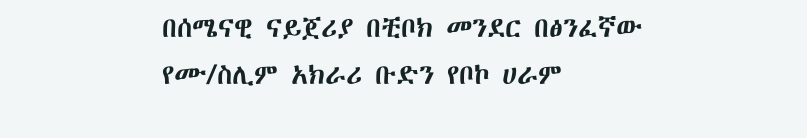በሰሜናዊ ናይጀሪያ በቺቦክ መንደር በፅንፈኛው የሙ/ስሊም አክራሪ ቡድን የቦኮ ሀራም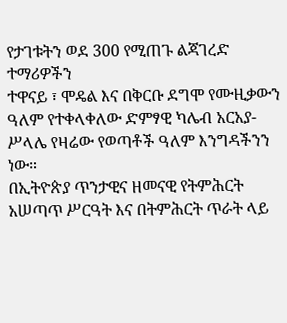የታገቱትን ወደ 300 የሚጠጉ ልጃገረድ ተማሪዎችን
ተዋናይ ፣ ሞዴል እና በቅርቡ ደግሞ የሙዚቃውን ዓለም የተቀላቀለው ድምፃዊ ካሌብ አርአያ-ሥላሌ የዛሬው የወጣቶች ዓለም እንግዳችንን ነው።
በኢትዮጵያ ጥንታዊና ዘመናዊ የትምሕርት አሠጣጥ ሥርዓት እና በትምሕርት ጥራት ላይ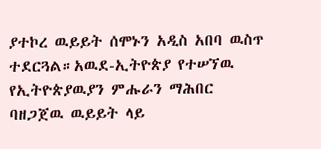ያተኮረ ዉይይት ሰሞኑን አዲስ አበባ ዉስጥ ተደርጓል።አዉደ-ኢትዮጵያ የተሠኘዉ የኢትዮጵያዉያን ምሑራን ማሕበር ባዘጋጀዉ ዉይይት ላይ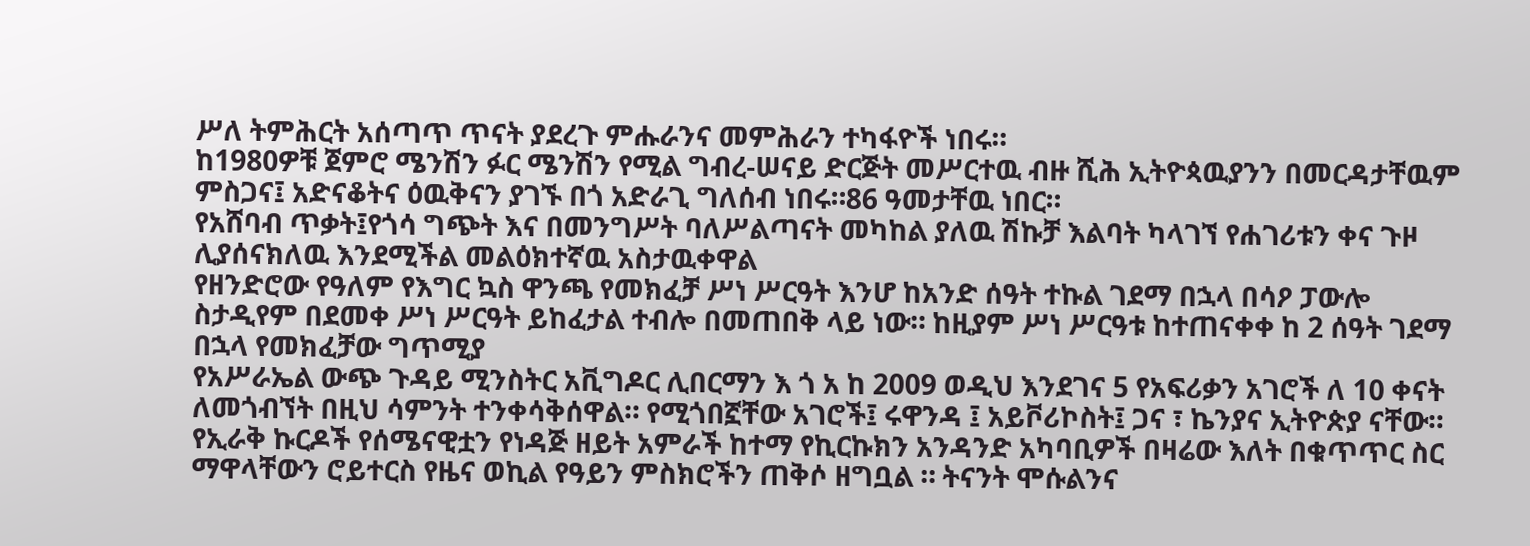ሥለ ትምሕርት አሰጣጥ ጥናት ያደረጉ ምሑራንና መምሕራን ተካፋዮች ነበሩ።
ከ1980ዎቹ ጀምሮ ሜንሽን ፉር ሜንሽን የሚል ግብረ-ሠናይ ድርጅት መሥርተዉ ብዙ ሺሕ ኢትዮጳዉያንን በመርዳታቸዉም ምስጋና፤ አድናቆትና ዕዉቅናን ያገኙ በጎ አድራጊ ግለሰብ ነበሩ።86 ዓመታቸዉ ነበር።
የአሸባብ ጥቃት፤የጎሳ ግጭት እና በመንግሥት ባለሥልጣናት መካከል ያለዉ ሽኩቻ እልባት ካላገኘ የሐገሪቱን ቀና ጉዞ ሊያሰናክለዉ እንደሚችል መልዕክተኛዉ አስታዉቀዋል
የዘንድሮው የዓለም የእግር ኳስ ዋንጫ የመክፈቻ ሥነ ሥርዓት እንሆ ከአንድ ሰዓት ተኩል ገደማ በኋላ በሳዖ ፓውሎ ስታዲየም በደመቀ ሥነ ሥርዓት ይከፈታል ተብሎ በመጠበቅ ላይ ነው። ከዚያም ሥነ ሥርዓቱ ከተጠናቀቀ ከ 2 ሰዓት ገደማ በኋላ የመክፈቻው ግጥሚያ
የአሥራኤል ውጭ ጉዳይ ሚንስትር አቪግዶር ሊበርማን እ ጎ አ ከ 2009 ወዲህ እንደገና 5 የአፍሪቃን አገሮች ለ 10 ቀናት ለመጎብኘት በዚህ ሳምንት ተንቀሳቅሰዋል። የሚጎበኟቸው አገሮች፤ ሩዋንዳ ፤ አይቮሪኮስት፤ ጋና ፣ ኬንያና ኢትዮጵያ ናቸው።
የኢራቅ ኩርዶች የሰሜናዊቷን የነዳጅ ዘይት አምራች ከተማ የኪርኩክን አንዳንድ አካባቢዎች በዛሬው እለት በቁጥጥር ስር ማዋላቸውን ሮይተርስ የዜና ወኪል የዓይን ምስክሮችን ጠቅሶ ዘግቧል ። ትናንት ሞሱልንና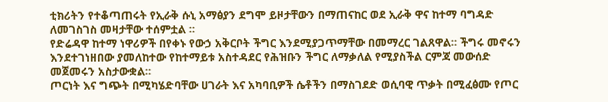ቲክሪትን የተቆጣጠሩት የኢራቅ ሱኒ አማፅያን ደግሞ ይዞታቸውን በማጠናከር ወደ ኢራቅ ዋና ከተማ ባግዳድ ለመገስገስ መዛታቸው ተሰምቷል ።
የድሬዳዋ ከተማ ነዋሪዎች በየቀኑ የውኃ አቅርቦት ችግር እንደሚያጋጥማቸው በመማረር ገልጸዋል። ችግሩ መኖሩን እንደተገነዘበው ያመለከተው የከተማይቱ አስተዳደር የሕዝቡን ችግር ለማቃለል የሚያስችል ርምጃ መውሰድ መጀመሩን አስታውቋል።
ጦርነት እና ግጭት በሚካሄድባቸው ሀገራት እና አካባቢዎች ሴቶችን በማስገደድ ወሲባዊ ጥቃት በሚፈፅሙ የጦር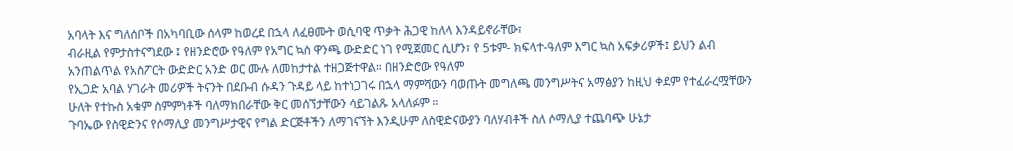አባላት እና ግለሰቦች በአካባቢው ሰላም ከወረደ በኋላ ለፈፀሙት ወሲባዊ ጥቃት ሕጋዊ ከለላ እንዳይኖራቸው፣
ብራዚል የምታስተናግደው ፤ የዘንድሮው የዓለም የአግር ኳስ ዋንጫ ውድድር ነገ የሚጀመር ሲሆን፣ የ 5ቱም- ክፍላተ-ዓለም እግር ኳስ አፍቃሪዎች፤ ይህን ልብ አንጠልጥል የአስፖርት ውድድር አንድ ወር ሙሉ ለመከታተል ተዘጋጅተዋል። በዘንድሮው የዓለም
የኢጋድ አባል ሃገራት መሪዎች ትናንት በደቡብ ሱዳን ጉዳይ ላይ ከተነጋገሩ በኋላ ማምሻውን ባወጡት መግለጫ መንግሥትና አማፅያን ከዚህ ቀደም የተፈራረሟቸውን ሁለት የተኩስ አቁም ስምምነቶች ባለማክበራቸው ቅር መሰኘታቸውን ሳይገልጹ አላለፉም ።
ጉባኤው የስዊድንና የሶማሊያ መንግሥታዊና የግል ድርጅቶችን ለማገናኘት እንዲሁም ለስዊድናውያን ባለሃብቶች ስለ ሶማሊያ ተጨባጭ ሁኔታ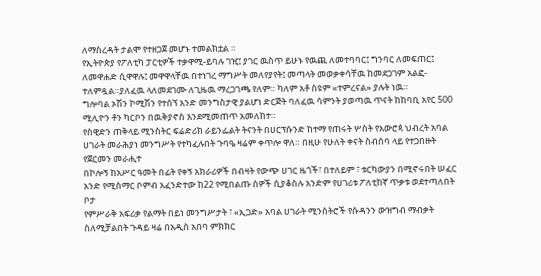ለማስረዳት ታልሞ የተዘጋጀ መሆኑ ተመልክቷል ።
የኢትዮጵያ የፖለቲካ ፓርቲዎች ተቃዋሚ-ይባሉ ገዢ፤ ያገር ዉስጥ ይሁኑ የዉጪ ለመተባባር፤ ግንባር ለመፍጠር፤ ለመዋሐድ ሲዋዋሉ፤ መዋዋላቸዉ በተነገረ ማግሥት መለየያየት፤ መጣላት መወቃቀሳቸዉ ከመደጋገም አልፎ-ተለምዷል።ያለፈዉ ላለመደገሙ ለጊዜዉ ማረጋገጫ የለም። ካለም አቶ ስዩም «ተምረናል» ያሉት ነዉ።
ግሎባል ኦሽን ኮሚሽን የተሰኘ አንድ መንግስታዊ ያልሆነ ድርጅት ባለፈዉ ሳምንት ያወጣዉ ጥናት ከከባቢ አየር 500 ሚሊዮን ቶን ካርቦን በዉቅያኖስ እንደሚመጠጥ አመለከተ።
የስዊድን ጠቅላይ ሚንስትር ፍሬድሪክ ራይንፌልት ትናንት በሀርፕሱንድ ከተማ የጠሩት ሦስት የአውሮጳ ህብረት አባል ሀገራት መራሕያነ መንግሥት የተካፈሉበት ጉባዔ ዛሬም ቀጥሎ ዋለ። በዚሁ የሁለት ቀናት ስብሰባ ላይ የተጋበዙት የጀርመን መራሒተ
በኮሎኝ ከአሥር ዓመት በፊት የቀኝ አክራሪዎች በብዛት የውጭ ሀገር ዜጎች፣ በተለይም ፣ ቱርካውያን በሚኖሩበት ሠፈር አንድ የሚስማር ቦምብ አፈንድተው ከ22 የሚበልጡ ሰዎች ሲያቆስሉ አንድም የሀገሪቱ ፖለቲከኛ ጥቃቱ ወደተጣለበት ቦታ
የምሥራቅ አፍሪቃ የልማት በይነ መንግሥታት ፣ «ኢጋድ» አባል ሀገራት ሚንስትሮች የሱዳንን ውዝግብ ማብቃት ስለሚቻልበት ጉዳይ ዛሬ በአዲስ አበባ ምክክር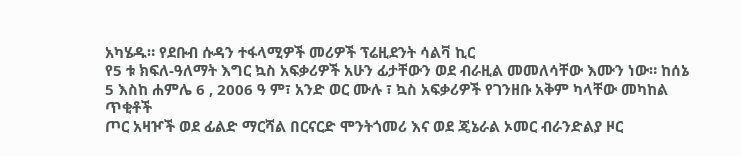አካሄዱ። የደቡብ ሱዳን ተፋላሚዎች መሪዎች ፕሬዚደንት ሳልቫ ኪር
የ5 ቱ ክፍለ-ዓለማት እግር ኳስ አፍቃሪዎች አሁን ፊታቸውን ወደ ብራዚል መመለሳቸው እሙን ነው። ከሰኔ 5 እስከ ሐምሌ 6 , 2006 ዓ ም፣ አንድ ወር ሙሉ ፣ ኳስ አፍቃሪዎች የገንዘቡ አቅም ካላቸው መካከል ጥቂቶች
ጦር አዛዦች ወደ ፊልድ ማርሻል በርናርድ ሞንትጎመሪ እና ወደ ጄኔራል ኦመር ብራንድልያ ዞር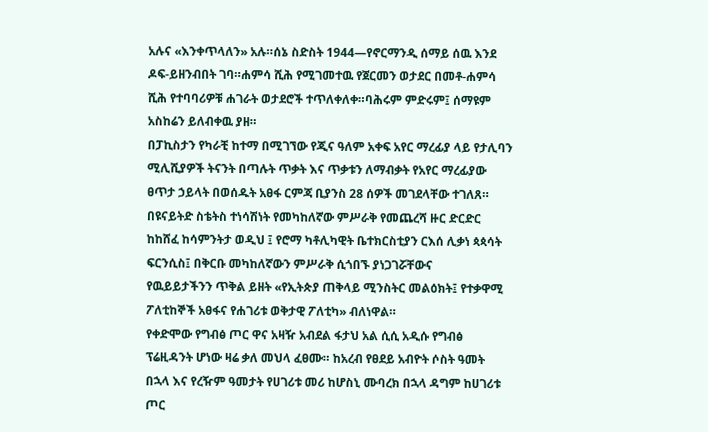አሉና «እንቀጥላለን» አሉ።ሰኔ ስድስት 1944—የኖርማንዲ ሰማይ ሰዉ እንደ ዶፍ-ይዘንብበት ገባ።ሐምሳ ሺሕ የሚገመተዉ የጀርመን ወታደር በመቶ-ሐምሳ ሺሕ የተባባሪዎቹ ሐገራት ወታደሮች ተጥለቀለቀ።ባሕሩም ምድሩም፤ ሰማዩም አስከሬን ይለብቀዉ ያዘ።
በፓኪስታን የካራቺ ከተማ በሚገኘው የጂና ዓለም አቀፍ አየር ማረፊያ ላይ የታሊባን ሚሊሺያዎች ትናንት በጣሉት ጥቃት እና ጥቃቱን ለማብቃት የአየር ማረፊያው ፀጥታ ኃይላት በወሰዱት አፀፋ ርምጃ ቢያንስ 28 ሰዎች መገደላቸው ተገለጸ።
በዩናይትድ ስቴትስ ተነሳሽነት የመካከለኛው ምሥራቅ የመጨረሻ ዙር ድርድር ከከሸፈ ከሳምንትታ ወዲህ ፤ የሮማ ካቶሊካዊት ቤተክርስቲያን ርእሰ ሊቃነ ጳጳሳት ፍርንሲስ፤ በቅርቡ መካከለኛውን ምሥራቅ ሲጎበኙ ያነጋገሯቸውና
የዉይይታችንን ጥቅል ይዘት «የኢትጵያ ጠቅላይ ሚንስትር መልዕክት፤ የተቃዋሚ ፖለቲከኞች አፀፋና የሐገሪቱ ወቅታዊ ፖለቲካ» ብለነዋል።
የቀድሞው የግብፅ ጦር ዋና አዛዥ አብደል ፋታህ አል ሲሲ አዲሱ የግብፅ ፕሬዚዳንት ሆነው ዛሬ ቃለ መህላ ፈፀሙ። ከአረብ የፀደይ አብዮት ሶስት ዓመት በኋላ እና የረዥም ዓመታት የሀገሪቱ መሪ ከሆስኒ ሙባረክ በኋላ ዳግም ከሀገሪቱ ጦር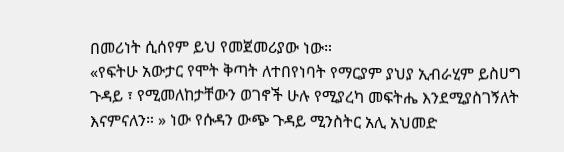በመሪነት ሲሰየም ይህ የመጀመሪያው ነው።
«የፍትሁ አውታር የሞት ቅጣት ለተበየነባት የማርያም ያህያ ኢብራሂም ይስሀግ ጉዳይ ፣ የሚመለከታቸውን ወገኖች ሁሉ የሚያረካ መፍትሔ እንደሚያስገኝለት እናምናለን። » ነው የሱዳን ውጭ ጉዳይ ሚንስትር አሊ አህመድ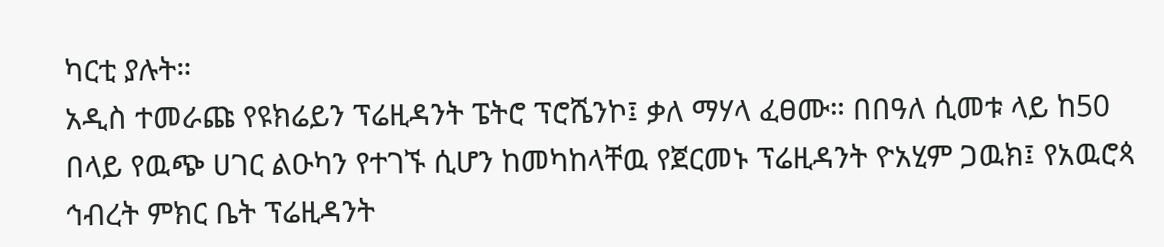ካርቲ ያሉት።
አዲስ ተመራጩ የዩክሬይን ፕሬዚዳንት ፔትሮ ፕሮሼንኮ፤ ቃለ ማሃላ ፈፀሙ። በበዓለ ሲመቱ ላይ ከ50 በላይ የዉጭ ሀገር ልዑካን የተገኙ ሲሆን ከመካከላቸዉ የጀርመኑ ፕሬዚዳንት ዮአሂም ጋዉክ፤ የአዉሮጳ ኅብረት ምክር ቤት ፕሬዚዳንት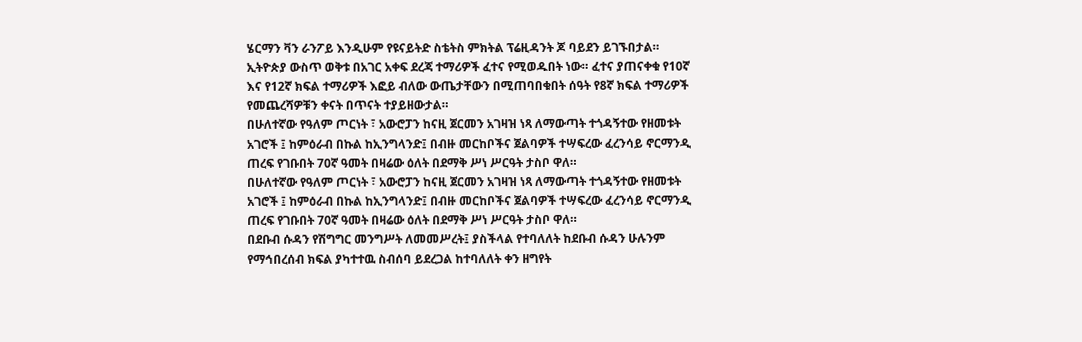ሄርማን ቫን ራንፖይ እንዲሁም የዩናይትድ ስቴትስ ምክትል ፕሬዚዳንት ጆ ባይደን ይገኙበታል።
ኢትዮጵያ ውስጥ ወቅቱ በአገር አቀፍ ደረጃ ተማሪዎች ፈተና የሚወዱበት ነው። ፈተና ያጠናቀቁ የ10ኛ እና የ12ኛ ክፍል ተማሪዎች እፎይ ብለው ውጤታቸውን በሚጠባበቁበት ሰዓት የ8ኛ ክፍል ተማሪዎች የመጨረሻዎቹን ቀናት በጥናት ተያይዘውታል።
በሁለተኛው የዓለም ጦርነት ፣ አውሮፓን ከናዚ ጀርመን አገዛዝ ነጻ ለማውጣት ተጎዳኝተው የዘመቱት አገሮች ፤ ከምዕራብ በኩል ከኢንግላንድ፤ በብዙ መርከቦችና ጀልባዎች ተሣፍረው ፈረንሳይ ኖርማንዲ ጠረፍ የገቡበት 70ኛ ዓመት በዛሬው ዕለት በደማቅ ሥነ ሥርዓት ታስቦ ዋለ።
በሁለተኛው የዓለም ጦርነት ፣ አውሮፓን ከናዚ ጀርመን አገዛዝ ነጻ ለማውጣት ተጎዳኝተው የዘመቱት አገሮች ፤ ከምዕራብ በኩል ከኢንግላንድ፤ በብዙ መርከቦችና ጀልባዎች ተሣፍረው ፈረንሳይ ኖርማንዲ ጠረፍ የገቡበት 70ኛ ዓመት በዛሬው ዕለት በደማቅ ሥነ ሥርዓት ታስቦ ዋለ።
በደቡብ ሱዳን የሽግግር መንግሥት ለመመሥረት፤ ያስችላል የተባለለት ከደቡብ ሱዳን ሁሉንም የማኅበረሰብ ክፍል ያካተተዉ ስብሰባ ይደረጋል ከተባለለት ቀን ዘግየት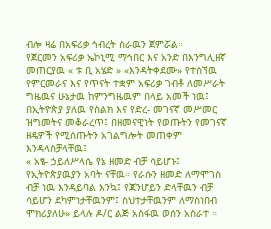ብሎ ዛሬ በአፍሪቃ ኅብረት ስራዉን ጀምሯል።
የጀርመን አፍሪቃ ኤኮኒሚ ማኅበር እና አንድ በእንግሊዘኛ መጠርያዉ « ቱ ቢ አሄድ » «እንዳትቀደሙ» የተሰኘዉ የምርመራና እና የጥናት ተቋም አፍሪቃ ገብቶ ለመሥራት ግዜዉና ሁኔታዉ ከምንግዜዉም በላይ አመች ነዉ፤
በኢትዮጵያ ያለዉ የስልክ እና የድረ- መገናኛ መሥመር ዝግመትና መቆራረጥ፤ በዘመናዊነት የወጡትን የመገናኛ ዘዴዎች የሚሰጡትን አገልግሎት መጠቀም እንዳላስቻላቸዉ፤
« አፄ- ኃይለሥላሴ የኔ ዘመድ ብቻ ሳይሆኑ፤ የኢትዮጵያዉያን አባት ናቸዉ። የራሱን ዘመድ ለማሞገስ ብቻ ነዉ እንዳይባል እንኳ፤ የጃንሆይን ድላቸዉን ብቻ ሳይሆን ደካምነታቸዉንም፤ ስህተታቸዉንም ለማስነበብ ሞክሪያለሁ» ይላሉ ዶ/ር ልጅ አስፋዉ ወሰን አስራተ ።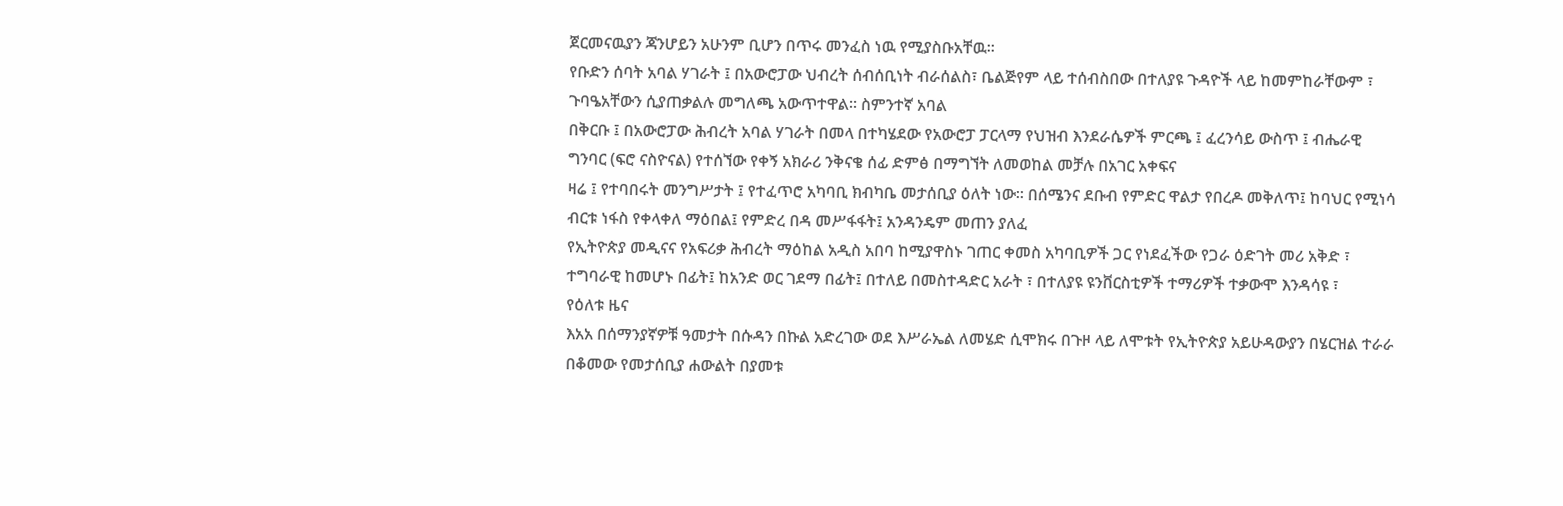ጀርመናዉያን ጃንሆይን አሁንም ቢሆን በጥሩ መንፈስ ነዉ የሚያስቡአቸዉ።
የቡድን ሰባት አባል ሃገራት ፤ በአውሮፓው ህብረት ሰብሰቢነት ብራሰልስ፣ ቤልጅየም ላይ ተሰብስበው በተለያዩ ጉዳዮች ላይ ከመምከራቸውም ፣ ጉባዔአቸውን ሲያጠቃልሉ መግለጫ አውጥተዋል። ስምንተኛ አባል
በቅርቡ ፤ በአውሮፓው ሕብረት አባል ሃገራት በመላ በተካሄደው የአውሮፓ ፓርላማ የህዝብ እንደራሴዎች ምርጫ ፤ ፈረንሳይ ውስጥ ፤ ብሔራዊ ግንባር (ፍሮ ናስዮናል) የተሰኘው የቀኝ አክራሪ ንቅናቄ ሰፊ ድምፅ በማግኘት ለመወከል መቻሉ በአገር አቀፍና
ዛሬ ፤ የተባበሩት መንግሥታት ፤ የተፈጥሮ አካባቢ ክብካቤ መታሰቢያ ዕለት ነው። በሰሜንና ደቡብ የምድር ዋልታ የበረዶ መቅለጥ፤ ከባህር የሚነሳ ብርቱ ነፋስ የቀላቀለ ማዕበል፤ የምድረ በዳ መሥፋፋት፤ አንዳንዴም መጠን ያለፈ
የኢትዮጵያ መዲናና የአፍሪቃ ሕብረት ማዕከል አዲስ አበባ ከሚያዋስኑ ገጠር ቀመስ አካባቢዎች ጋር የነደፈችው የጋራ ዕድገት መሪ አቅድ ፣ ተግባራዊ ከመሆኑ በፊት፤ ከአንድ ወር ገደማ በፊት፤ በተለይ በመስተዳድር አራት ፣ በተለያዩ ዩንቨርስቲዎች ተማሪዎች ተቃውሞ እንዳሳዩ ፣
የዕለቱ ዜና
እአአ በሰማንያኛዎቹ ዓመታት በሱዳን በኩል አድረገው ወደ እሥራኤል ለመሄድ ሲሞክሩ በጉዞ ላይ ለሞቱት የኢትዮጵያ አይሁዳውያን በሄርዝል ተራራ በቆመው የመታሰቢያ ሐውልት በያመቱ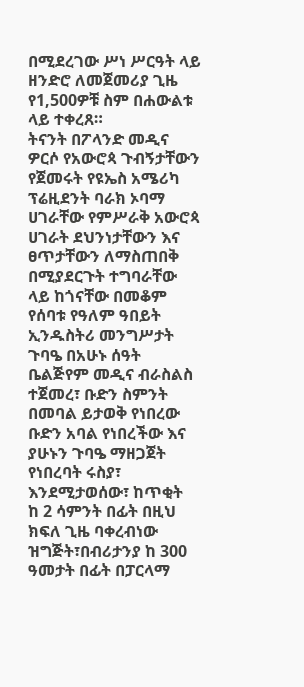በሚደረገው ሥነ ሥርዓት ላይ ዘንድሮ ለመጀመሪያ ጊዜ የ1,500ዎቹ ስም በሐውልቱ ላይ ተቀረጸ።
ትናንት በፖላንድ መዲና ዎርሶ የአውሮጳ ጉብኝታቸውን የጀመሩት የዩኤስ አሜሪካ ፕሬዚደንት ባራክ ኦባማ ሀገራቸው የምሥራቅ አውሮጳ ሀገራት ደህንነታቸውን እና ፀጥታቸውን ለማስጠበቅ በሚያደርጉት ተግባራቸው ላይ ከጎናቸው በመቆም
የሰባቱ የዓለም ዓበይት ኢንዱስትሪ መንግሥታት ጉባዔ በአሁኑ ሰዓት ቤልጅየም መዲና ብራስልስ ተጀመረ፣ ቡድን ስምንት በመባል ይታወቅ የነበረው ቡድን አባል የነበረችው እና ያሁኑን ጉባዔ ማዘጋጀት የነበረባት ሩስያ፣ እንደሚታወሰው፣ ከጥቂት
ከ 2 ሳምንት በፊት በዚህ ክፍለ ጊዜ ባቀረብነው ዝግጅት፣በብሪታንያ ከ 300 ዓመታት በፊት በፓርላማ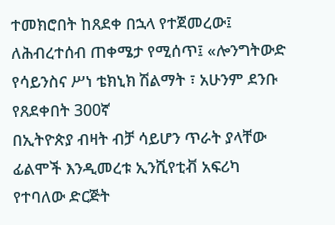ተመክሮበት ከጸደቀ በኋላ የተጀመረው፤ ለሕብረተሰብ ጠቀሜታ የሚሰጥ፤ «ሎንግትውድ የሳይንስና ሥነ ቴክኒክ ሽልማት ፣ አሁንም ደንቡ የጸደቀበት 300ኛ
በኢትዮጵያ ብዛት ብቻ ሳይሆን ጥራት ያላቸው ፊልሞች እንዲመረቱ ኢንሺየቲቭ አፍሪካ የተባለው ድርጅት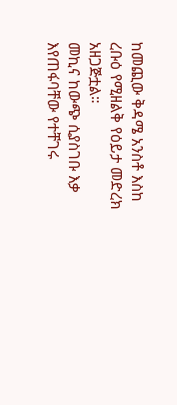ከመጪው ቅዳሜ አንስቶ እስከ ረቡዕ የሚዘልቅ የዕይታ መድረክ አዘጋጅቷል።
መኪና ከውጭ ሲያስገቡ እቃ እየጠፋባቸው የተቸገሩ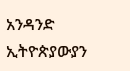አንዳንድ ኢትዮጵያውያን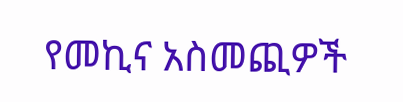የመኪና አስመጪዎች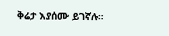ቅሬታ እያሰሙ ይገኛሉ።